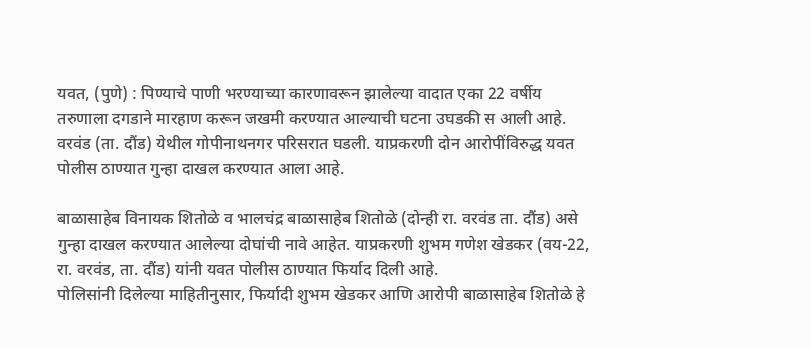यवत, (पुणे) : पिण्याचे पाणी भरण्याच्या कारणावरून झालेल्या वादात एका 22 वर्षीय तरुणाला दगडाने मारहाण करून जखमी करण्यात आल्याची घटना उघडकी स आली आहे. वरवंड (ता. दौंड) येथील गोपीनाथनगर परिसरात घडली. याप्रकरणी दोन आरोपींविरुद्ध यवत पोलीस ठाण्यात गुन्हा दाखल करण्यात आला आहे.

बाळासाहेब विनायक शितोळे व भालचंद्र बाळासाहेब शितोळे (दोन्ही रा. वरवंड ता. दौंड) असे गुन्हा दाखल करण्यात आलेल्या दोघांची नावे आहेत. याप्रकरणी शुभम गणेश खेडकर (वय-22, रा. वरवंड, ता. दौंड) यांनी यवत पोलीस ठाण्यात फिर्याद दिली आहे.
पोलिसांनी दिलेल्या माहितीनुसार, फिर्यादी शुभम खेडकर आणि आरोपी बाळासाहेब शितोळे हे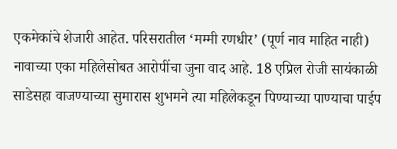एकमेकांचे शेजारी आहेत. परिसरातील ‘मम्मी रणधीर’ (पूर्ण नाव माहित नाही) नावाच्या एका महिलेसोबत आरोपींचा जुना वाद आहे. 18 एप्रिल रोजी सायंकाळी साडेसहा वाजण्याच्या सुमारास शुभमने त्या महिलेकडून पिण्याच्या पाण्याचा पाईप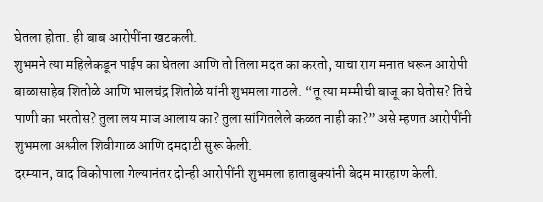घेतला होता. ही बाब आरोपींना खटकली.
शुभमने त्या महिलेकडून पाईप का घेतला आणि तो तिला मदत का करतो, याचा राग मनात धरून आरोपी बाळासाहेब शितोळे आणि भालचंद्र शितोळे यांनी शुभमला गाठले. “तू त्या मम्मीची बाजू का घेतोस? तिचे पाणी का भरतोस? तुला लय माज आलाय का? तुला सांगितलेले कळत नाही का?” असे म्हणत आरोपींनी शुभमला अश्लील शिवीगाळ आणि दमदाटी सुरू केली.
दरम्यान, वाद विकोपाला गेल्यानंतर दोन्ही आरोपींनी शुभमला हाताबुक्यांनी बेदम मारहाण केली.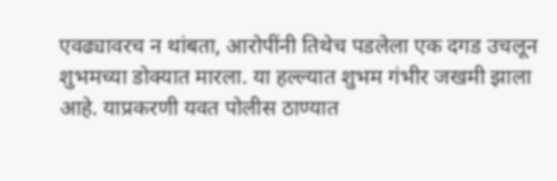एवढ्यावरच न थांबता, आरोपींनी तिथेच पडलेला एक दगड उचलून शुभमच्या डोक्यात मारला. या हल्ल्यात शुभम गंभीर जखमी झाला आहे. याप्रकरणी यवत पोलीस ठाण्यात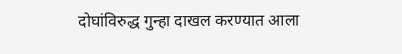दोघांविरुद्ध गुन्हा दाखल करण्यात आला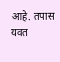आहे. तपास यवत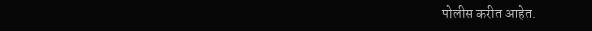पोलीस करीत आहेत.